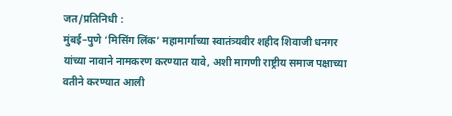जत/प्रतिनिधी :
मुंबई–पुणे ‘मिसिंग लिंक’ महामार्गाच्या स्वातंत्र्यवीर शहीद शिवाजी धनगर यांच्या नावाने नामकरण करण्यात यावे, अशी मागणी राष्ट्रीय समाज पक्षाच्या वतीने करण्यात आली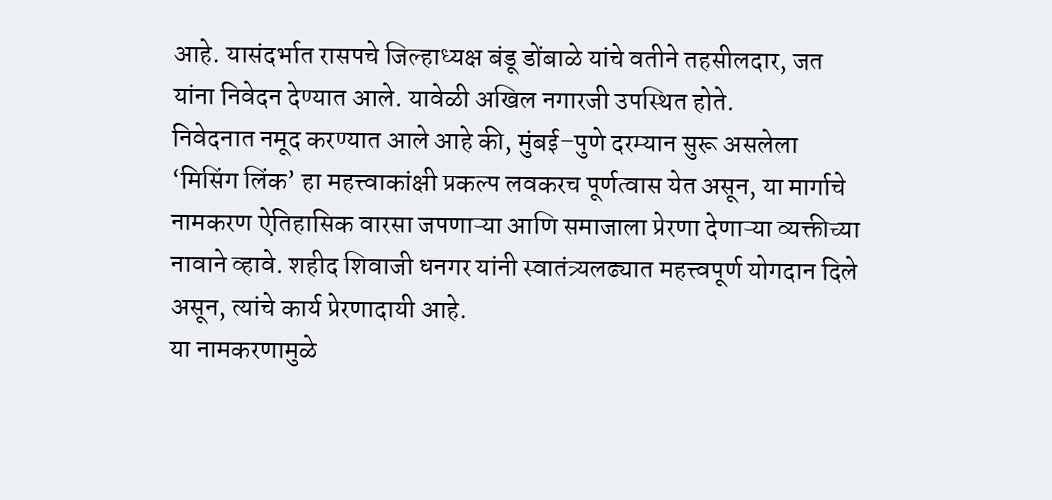आहे. यासंदर्भात रासपचे जिल्हाध्यक्ष बंडू डोंबाळे यांचे वतीने तहसीलदार, जत यांना निवेदन देण्यात आले. यावेळी अखिल नगारजी उपस्थित होते.
निवेदनात नमूद करण्यात आले आहे की, मुंबई–पुणे दरम्यान सुरू असलेला ‘मिसिंग लिंक’ हा महत्त्वाकांक्षी प्रकल्प लवकरच पूर्णत्वास येत असून, या मार्गाचे नामकरण ऐतिहासिक वारसा जपणाऱ्या आणि समाजाला प्रेरणा देणाऱ्या व्यक्तीच्या नावाने व्हावे. शहीद शिवाजी धनगर यांनी स्वातंत्र्यलढ्यात महत्त्वपूर्ण योगदान दिले असून, त्यांचे कार्य प्रेरणादायी आहे.
या नामकरणामुळे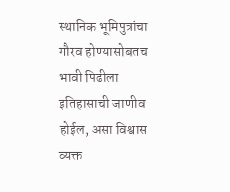स्थानिक भूमिपुत्रांचा गौरव होण्यासोबतच भावी पिढीला इतिहासाची जाणीव होईल, असा विश्वास व्यक्त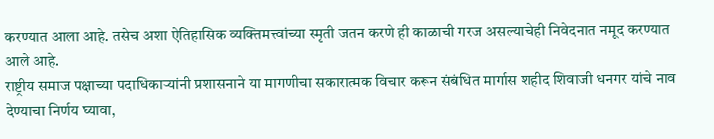करण्यात आला आहे. तसेच अशा ऐतिहासिक व्यक्तिमत्त्वांच्या स्मृती जतन करणे ही काळाची गरज असल्याचेही निवेदनात नमूद करण्यात आले आहे.
राष्ट्रीय समाज पक्षाच्या पदाधिकाऱ्यांनी प्रशासनाने या मागणीचा सकारात्मक विचार करून संबंधित मार्गास शहीद शिवाजी धनगर यांचे नाव देण्याचा निर्णय घ्यावा,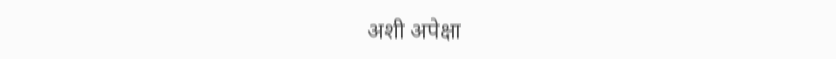अशी अपेक्षा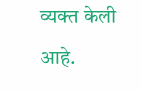व्यक्त केली आहे.